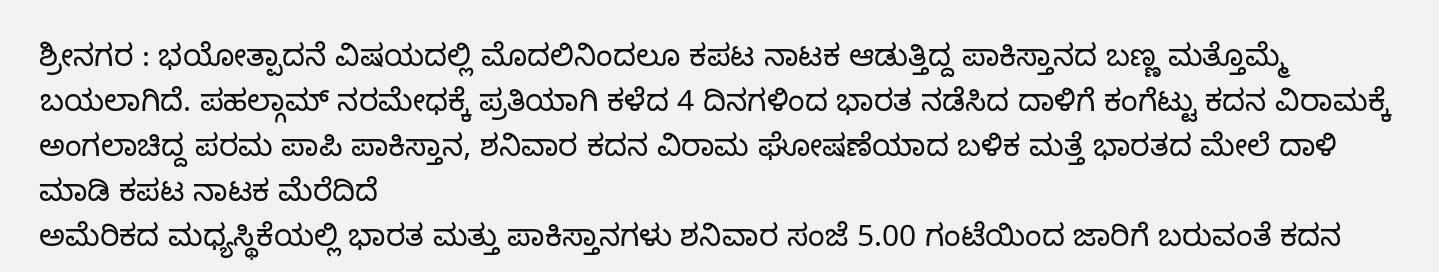ಶ್ರೀನಗರ : ಭಯೋತ್ಪಾದನೆ ವಿಷಯದಲ್ಲಿ ಮೊದಲಿನಿಂದಲೂ ಕಪಟ ನಾಟಕ ಆಡುತ್ತಿದ್ದ ಪಾಕಿಸ್ತಾನದ ಬಣ್ಣ ಮತ್ತೊಮ್ಮೆ ಬಯಲಾಗಿದೆ. ಪಹಲ್ಗಾಮ್ ನರಮೇಧಕ್ಕೆ ಪ್ರತಿಯಾಗಿ ಕಳೆದ 4 ದಿನಗಳಿಂದ ಭಾರತ ನಡೆಸಿದ ದಾಳಿಗೆ ಕಂಗೆಟ್ಟು ಕದನ ವಿರಾಮಕ್ಕೆ ಅಂಗಲಾಚಿದ್ದ ಪರಮ ಪಾಪಿ ಪಾಕಿಸ್ತಾನ, ಶನಿವಾರ ಕದನ ವಿರಾಮ ಘೋಷಣೆಯಾದ ಬಳಿಕ ಮತ್ತೆ ಭಾರತದ ಮೇಲೆ ದಾಳಿ ಮಾಡಿ ಕಪಟ ನಾಟಕ ಮೆರೆದಿದೆ
ಅಮೆರಿಕದ ಮಧ್ಯಸ್ಥಿಕೆಯಲ್ಲಿ ಭಾರತ ಮತ್ತು ಪಾಕಿಸ್ತಾನಗಳು ಶನಿವಾರ ಸಂಜೆ 5.00 ಗಂಟೆಯಿಂದ ಜಾರಿಗೆ ಬರುವಂತೆ ಕದನ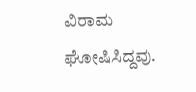ವಿರಾಮ ಘೋಷಿಸಿದ್ದವು.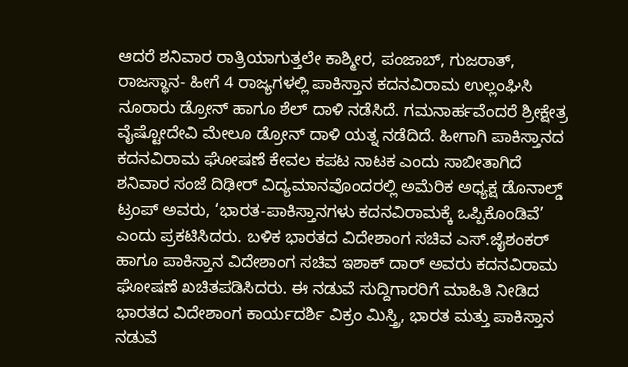ಆದರೆ ಶನಿವಾರ ರಾತ್ರಿಯಾಗುತ್ತಲೇ ಕಾಶ್ಮೀರ, ಪಂಜಾಬ್, ಗುಜರಾತ್, ರಾಜಸ್ಥಾನ- ಹೀಗೆ 4 ರಾಜ್ಯಗಳಲ್ಲಿ ಪಾಕಿಸ್ತಾನ ಕದನವಿರಾಮ ಉಲ್ಲಂಘಿಸಿ ನೂರಾರು ಡ್ರೋನ್ ಹಾಗೂ ಶೆಲ್ ದಾಳಿ ನಡೆಸಿದೆ. ಗಮನಾರ್ಹವೆಂದರೆ ಶ್ರೀಕ್ಷೇತ್ರ ವೈಷ್ಟೋದೇವಿ ಮೇಲೂ ಡ್ರೋನ್ ದಾಳಿ ಯತ್ನ ನಡೆದಿದೆ. ಹೀಗಾಗಿ ಪಾಕಿಸ್ತಾನದ ಕದನವಿರಾಮ ಘೋಷಣೆ ಕೇವಲ ಕಪಟ ನಾಟಕ ಎಂದು ಸಾಬೀತಾಗಿದೆ
ಶನಿವಾರ ಸಂಜೆ ದಿಢೀರ್ ವಿದ್ಯಮಾನವೊಂದರಲ್ಲಿ ಅಮೆರಿಕ ಅಧ್ಯಕ್ಷ ಡೊನಾಲ್ಡ್ ಟ್ರಂಪ್ ಅವರು, ‘ಭಾರತ-ಪಾಕಿಸ್ತಾನಗಳು ಕದನವಿರಾಮಕ್ಕೆ ಒಪ್ಪಿಕೊಂಡಿವೆ’ ಎಂದು ಪ್ರಕಟಿಸಿದರು. ಬಳಿಕ ಭಾರತದ ವಿದೇಶಾಂಗ ಸಚಿವ ಎಸ್.ಜೈಶಂಕರ್ ಹಾಗೂ ಪಾಕಿಸ್ತಾನ ವಿದೇಶಾಂಗ ಸಚಿವ ಇಶಾಕ್ ದಾರ್ ಅವರು ಕದನವಿರಾಮ ಘೋಷಣೆ ಖಚಿತಪಡಿಸಿದರು. ಈ ನಡುವೆ ಸುದ್ದಿಗಾರರಿಗೆ ಮಾಹಿತಿ ನೀಡಿದ ಭಾರತದ ವಿದೇಶಾಂಗ ಕಾರ್ಯದರ್ಶಿ ವಿಕ್ರಂ ಮಿಸ್ತ್ರಿ, ಭಾರತ ಮತ್ತು ಪಾಕಿಸ್ತಾನ ನಡುವೆ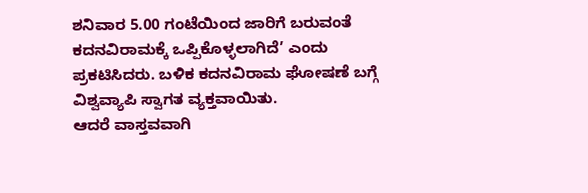ಶನಿವಾರ 5.00 ಗಂಟೆಯಿಂದ ಜಾರಿಗೆ ಬರುವಂತೆ ಕದನವಿರಾಮಕ್ಕೆ ಒಪ್ಪಿಕೊಳ್ಳಲಾಗಿದೆ’ ಎಂದು ಪ್ರಕಟಿಸಿದರು. ಬಳಿಕ ಕದನವಿರಾಮ ಘೋಷಣೆ ಬಗ್ಗೆ ವಿಶ್ವವ್ಯಾಪಿ ಸ್ವಾಗತ ವ್ಯಕ್ತವಾಯಿತು.
ಆದರೆ ವಾಸ್ತವವಾಗಿ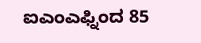ಐಎಂಎಫ್ನಿಂದ 85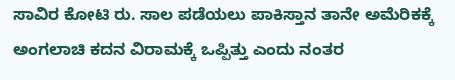ಸಾವಿರ ಕೋಟಿ ರು. ಸಾಲ ಪಡೆಯಲು ಪಾಕಿಸ್ತಾನ ತಾನೇ ಅಮೆರಿಕಕ್ಕೆ ಅಂಗಲಾಚಿ ಕದನ ವಿರಾಮಕ್ಕೆ ಒಪ್ಪಿತ್ತು ಎಂದು ನಂತರ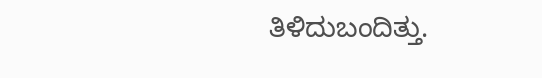ತಿಳಿದುಬಂದಿತ್ತು.